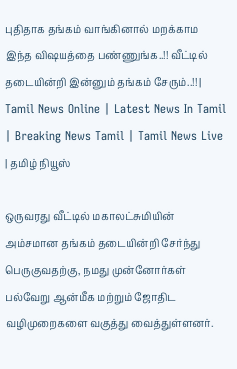புதிதாக தங்கம் வாங்கினால் மறக்காம இந்த விஷயத்தை பண்ணுங்க..!! வீட்டில் தடையின்றி இன்னும் தங்கம் சேரும்..!! | Tamil News Online | Latest News In Tamil | Breaking News Tamil | Tamil News Live | தமிழ் நியூஸ்

ஒருவரது வீட்டில் மகாலட்சுமியின் அம்சமான தங்கம் தடையின்றி சேர்ந்து பெருகுவதற்கு, நமது முன்னோர்கள் பல்வேறு ஆன்மீக மற்றும் ஜோதிட வழிமுறைகளை வகுத்து வைத்துள்ளனர்.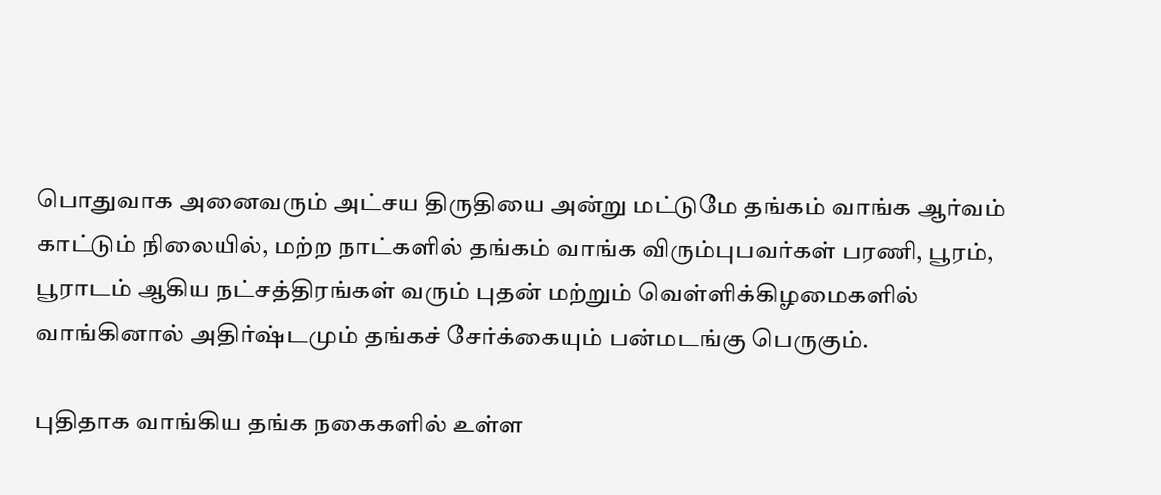பொதுவாக அனைவரும் அட்சய திருதியை அன்று மட்டுமே தங்கம் வாங்க ஆர்வம் காட்டும் நிலையில், மற்ற நாட்களில் தங்கம் வாங்க விரும்புபவர்கள் பரணி, பூரம், பூராடம் ஆகிய நட்சத்திரங்கள் வரும் புதன் மற்றும் வெள்ளிக்கிழமைகளில் வாங்கினால் அதிர்ஷ்டமும் தங்கச் சேர்க்கையும் பன்மடங்கு பெருகும்.

புதிதாக வாங்கிய தங்க நகைகளில் உள்ள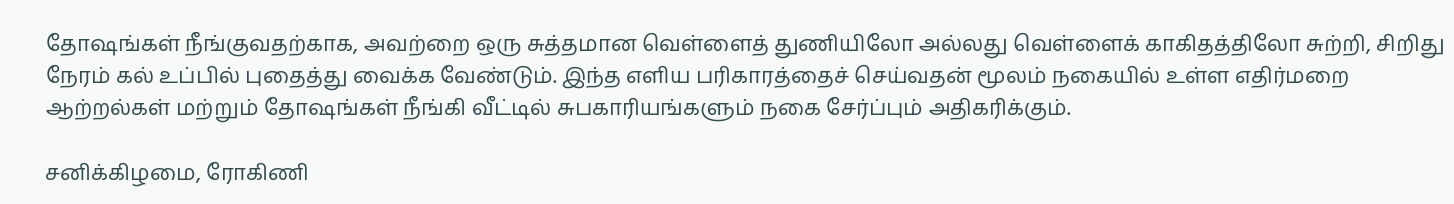தோஷங்கள் நீங்குவதற்காக, அவற்றை ஒரு சுத்தமான வெள்ளைத் துணியிலோ அல்லது வெள்ளைக் காகிதத்திலோ சுற்றி, சிறிது நேரம் கல் உப்பில் புதைத்து வைக்க வேண்டும். இந்த எளிய பரிகாரத்தைச் செய்வதன் மூலம் நகையில் உள்ள எதிர்மறை ஆற்றல்கள் மற்றும் தோஷங்கள் நீங்கி வீட்டில் சுபகாரியங்களும் நகை சேர்ப்பும் அதிகரிக்கும்.

சனிக்கிழமை, ரோகிணி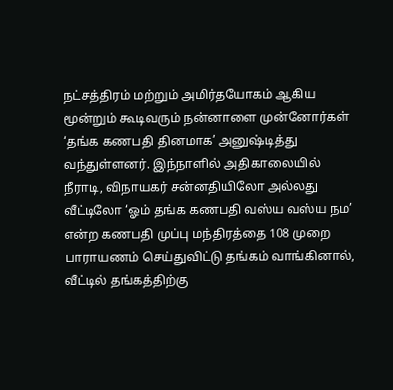நட்சத்திரம் மற்றும் அமிர்தயோகம் ஆகிய மூன்றும் கூடிவரும் நன்னாளை முன்னோர்கள் ‘தங்க கணபதி தினமாக’ அனுஷ்டித்து வந்துள்ளனர். இந்நாளில் அதிகாலையில் நீராடி, விநாயகர் சன்னதியிலோ அல்லது வீட்டிலோ ‘ஓம் தங்க கணபதி வஸ்ய வஸ்ய நம’ என்ற கணபதி முப்பு மந்திரத்தை 108 முறை பாராயணம் செய்துவிட்டு தங்கம் வாங்கினால், வீட்டில் தங்கத்திற்கு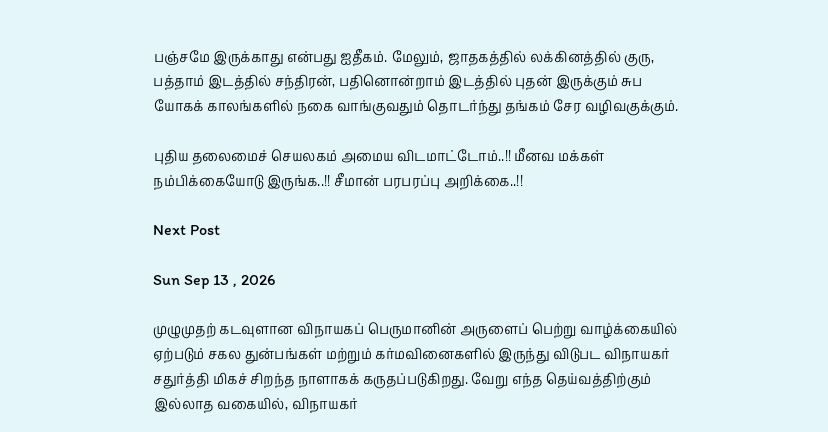பஞ்சமே இருக்காது என்பது ஐதீகம். மேலும், ஜாதகத்தில் லக்கினத்தில் குரு, பத்தாம் இடத்தில் சந்திரன், பதினொன்றாம் இடத்தில் புதன் இருக்கும் சுப யோகக் காலங்களில் நகை வாங்குவதும் தொடர்ந்து தங்கம் சேர வழிவகுக்கும்.

புதிய தலைமைச் செயலகம் அமைய விடமாட்டோம்..!! மீனவ மக்கள் நம்பிக்கையோடு இருங்க..!! சீமான் பரபரப்பு அறிக்கை..!!

Next Post

Sun Sep 13 , 2026

முழுமுதற் கடவுளான விநாயகப் பெருமானின் அருளைப் பெற்று வாழ்க்கையில் ஏற்படும் சகல துன்பங்கள் மற்றும் கர்மவினைகளில் இருந்து விடுபட விநாயகர் சதுர்த்தி மிகச் சிறந்த நாளாகக் கருதப்படுகிறது. வேறு எந்த தெய்வத்திற்கும் இல்லாத வகையில், விநாயகர்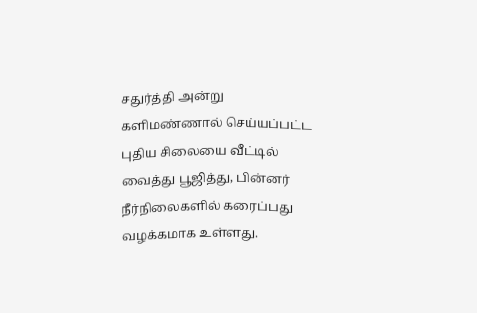சதுர்த்தி அன்று களிமண்ணால் செய்யப்பட்ட புதிய சிலையை வீட்டில் வைத்து பூஜித்து, பின்னர் நீர்நிலைகளில் கரைப்பது வழக்கமாக உள்ளது.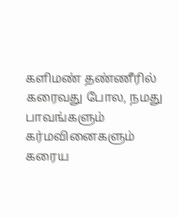களிமண் தண்ணீரில் கரைவது போல, நமது பாவங்களும் கர்மவினைகளும் கரைய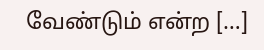வேண்டும் என்ற […]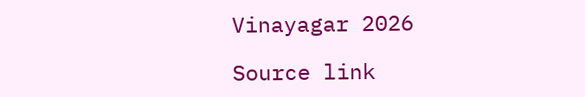Vinayagar 2026

Source link